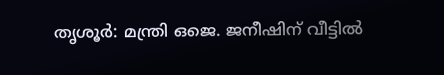തൃശൂർ: മന്ത്രി ഒജെ. ജനീഷിന് വീട്ടിൽ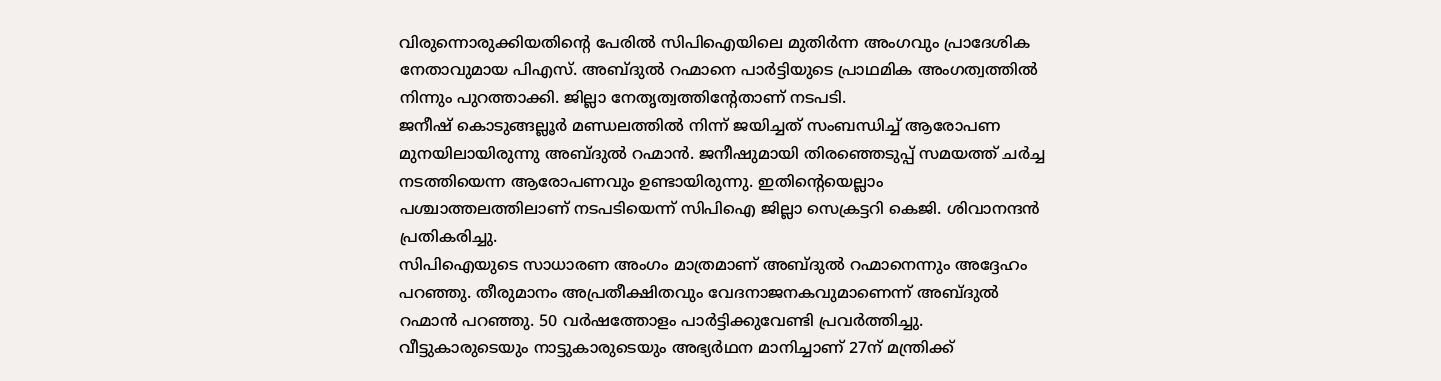വിരുന്നൊരുക്കിയതിന്റെ പേരിൽ സിപിഐയിലെ മുതിർന്ന അംഗവും പ്രാദേശിക നേതാവുമായ പിഎസ്. അബ്ദുൽ റഹ്മാനെ പാർട്ടിയുടെ പ്രാഥമിക അംഗത്വത്തിൽ നിന്നും പുറത്താക്കി. ജില്ലാ നേതൃത്വത്തിന്റേതാണ് നടപടി.
ജനീഷ് കൊടുങ്ങല്ലൂർ മണ്ഡലത്തിൽ നിന്ന് ജയിച്ചത് സംബന്ധിച്ച് ആരോപണ മുനയിലായിരുന്നു അബ്ദുൽ റഹ്മാൻ. ജനീഷുമായി തിരഞ്ഞെടുപ്പ് സമയത്ത് ചർച്ച നടത്തിയെന്ന ആരോപണവും ഉണ്ടായിരുന്നു. ഇതിന്റെയെല്ലാം പശ്ചാത്തലത്തിലാണ് നടപടിയെന്ന് സിപിഐ ജില്ലാ സെക്രട്ടറി കെജി. ശിവാനന്ദൻ പ്രതികരിച്ചു.
സിപിഐയുടെ സാധാരണ അംഗം മാത്രമാണ് അബ്ദുൽ റഹ്മാനെന്നും അദ്ദേഹം പറഞ്ഞു. തീരുമാനം അപ്രതീക്ഷിതവും വേദനാജനകവുമാണെന്ന് അബ്ദുൽ റഹ്മാൻ പറഞ്ഞു. 50 വർഷത്തോളം പാർട്ടിക്കുവേണ്ടി പ്രവർത്തിച്ചു. വീട്ടുകാരുടെയും നാട്ടുകാരുടെയും അഭ്യർഥന മാനിച്ചാണ് 27ന് മന്ത്രിക്ക്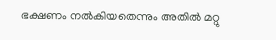ഭക്ഷണം നൽകിയതെന്നും അതിൽ മറ്റു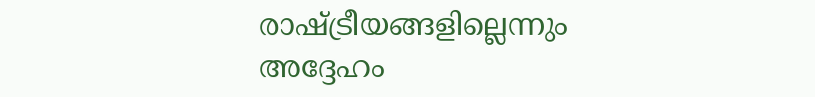രാഷ്ട്രീയങ്ങളില്ലെന്നും അദ്ദേഹം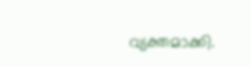വ്യക്തമാക്കി.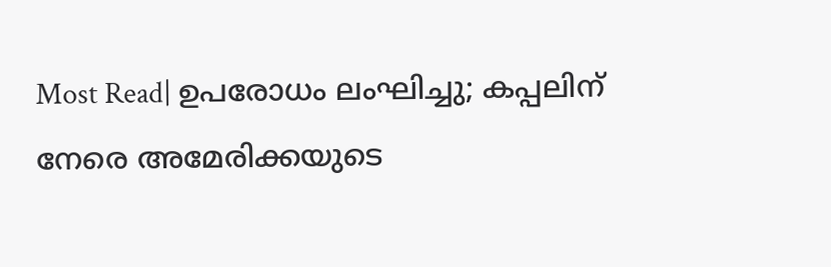Most Read| ഉപരോധം ലംഘിച്ചു; കപ്പലിന് നേരെ അമേരിക്കയുടെ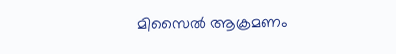മിസൈൽ ആക്രമണം